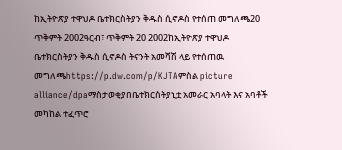ከኢትዮጽያ ተዋህዶ ቤተክርስትያን ቅዱስ ሲኖዶስ የተሰጠ መግለጫ20 ጥቅምት 2002ዓርብ፣ ጥቅምት 20 2002ከኢትዮጽያ ተዋህዶ ቤተክርስትያን ቅዱስ ሲኖዶስ ትናንት አመሻሽ ላይ የተሰጠዉ መግለጫhttps://p.dw.com/p/KJTAምስል picture alliance/dpaማስታወቂያበቤተክርስትያኒቷ አመራር አባላት እና አባቶች መካከል ተፈጥሮ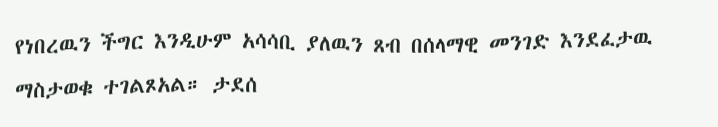የነበረዉን ችግር እንዲሁም አሳሳቢ ያለዉን ጸብ በሰላማዊ መንገድ እንደፈታዉ ማስታወቁ ተገልጾአል። ታደሰ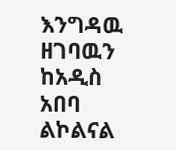እንግዳዉ ዘገባዉን ከአዲስ አበባ ልኮልናል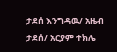ታደሰ እንግዳዉ/ አዜብ ታደሰ/ አርያም ተክሌ